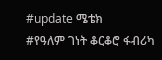#update ሜቴክ
#የዓለም ገነት ቆርቆሮ ፋብሪካ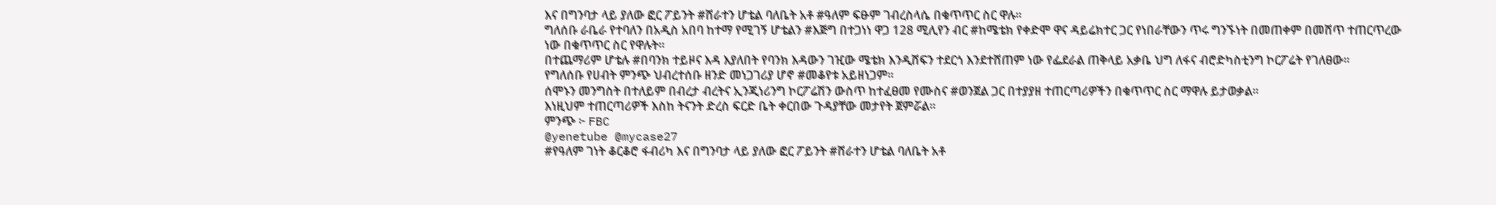እና በግንባታ ላይ ያለው ፎር ፖይንት #ሸራተን ሆቴል ባለቤት አቶ #ዓለም ፍፁም ገብረስላሴ በቁጥጥር ስር ዋሉ።
ግለሰቡ ራቤራ የተባለን በአዲስ አበባ ከተማ የሚገኝ ሆቴልን #እጅግ በተጋነነ ዋጋ 128 ሚሊየን ብር #ከሜቴክ የቀድሞ ዋና ዳይሬክተር ጋር የነበራቸውን ጥሩ ግንኙነት በመጠቀም በመሸጥ ተጠርጥረው ነው በቁጥጥር ስር የዋሉት።
በተጨማሪም ሆቴሉ #በባንክ ተይዞና እዳ እያለበት የባንክ እዳውን ገዢው ሜቴክ እንዲሸፍን ተደርጎ እንደተሸጠም ነው የፌደራል ጠቅላይ አቃቤ ህግ ለፋና ብሮድካስቲንግ ኮርፖሬት የገለፀው።
የግለሰቡ የሀብት ምንጭ ህብረተሰቡ ዘንድ መነጋገሪያ ሆኖ #መቆየቱ አይዘነጋም።
ሰሞኑን መንግስት በተለይም በብረታ ብረትና ኢንጂነሪንግ ኮርፖሬሽን ውስጥ ከተፈፀመ የሙስና #ወንጀል ጋር በተያያዘ ተጠርጣሪዎችን በቁጥጥር ስር ማዋሉ ይታወቃል።
እነዚህም ተጠርጣሪዎች እስከ ትናንት ድረስ ፍርድ ቤት ቀርበው ጉዳያቸው መታየት ጀምሯል።
ምንጭ ፦ FBC
@yenetube @mycase27
#የዓለም ገነት ቆርቆሮ ፋብሪካ እና በግንባታ ላይ ያለው ፎር ፖይንት #ሸራተን ሆቴል ባለቤት አቶ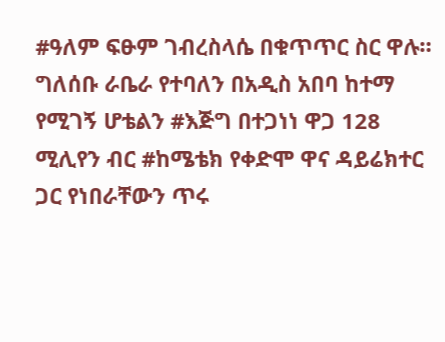#ዓለም ፍፁም ገብረስላሴ በቁጥጥር ስር ዋሉ።
ግለሰቡ ራቤራ የተባለን በአዲስ አበባ ከተማ የሚገኝ ሆቴልን #እጅግ በተጋነነ ዋጋ 128 ሚሊየን ብር #ከሜቴክ የቀድሞ ዋና ዳይሬክተር ጋር የነበራቸውን ጥሩ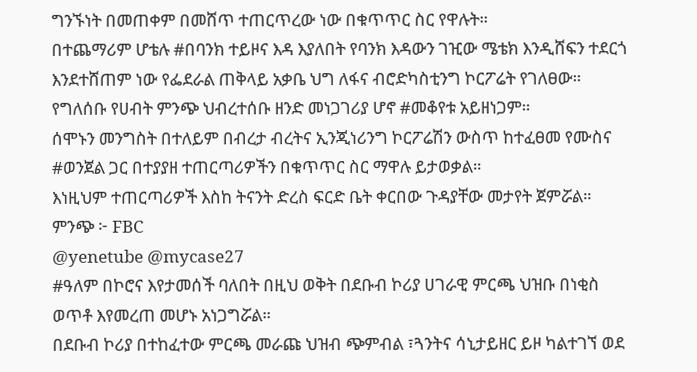ግንኙነት በመጠቀም በመሸጥ ተጠርጥረው ነው በቁጥጥር ስር የዋሉት።
በተጨማሪም ሆቴሉ #በባንክ ተይዞና እዳ እያለበት የባንክ እዳውን ገዢው ሜቴክ እንዲሸፍን ተደርጎ እንደተሸጠም ነው የፌደራል ጠቅላይ አቃቤ ህግ ለፋና ብሮድካስቲንግ ኮርፖሬት የገለፀው።
የግለሰቡ የሀብት ምንጭ ህብረተሰቡ ዘንድ መነጋገሪያ ሆኖ #መቆየቱ አይዘነጋም።
ሰሞኑን መንግስት በተለይም በብረታ ብረትና ኢንጂነሪንግ ኮርፖሬሽን ውስጥ ከተፈፀመ የሙስና #ወንጀል ጋር በተያያዘ ተጠርጣሪዎችን በቁጥጥር ስር ማዋሉ ይታወቃል።
እነዚህም ተጠርጣሪዎች እስከ ትናንት ድረስ ፍርድ ቤት ቀርበው ጉዳያቸው መታየት ጀምሯል።
ምንጭ ፦ FBC
@yenetube @mycase27
#ዓለም በኮሮና እየታመሰች ባለበት በዚህ ወቅት በደቡብ ኮሪያ ሀገራዊ ምርጫ ህዝቡ በነቂስ ወጥቶ እየመረጠ መሆኑ አነጋግሯል።
በደቡብ ኮሪያ በተከፈተው ምርጫ መራጩ ህዝብ ጭምብል ፣ጓንትና ሳኒታይዘር ይዞ ካልተገኘ ወደ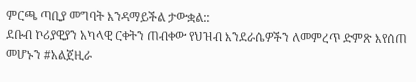ምርጫ ጣቢያ መግባት እንዳማይችል ታውቋል::
ደቡብ ኮሪያዊያን አካላዊ ርቀትን ጠብቀው የህዝብ እንደራሴዎችን ለመምረጥ ድምጽ እየሰጠ መሆኑን #አልጀዚራ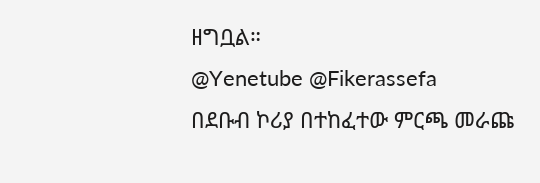ዘግቧል።
@Yenetube @Fikerassefa
በደቡብ ኮሪያ በተከፈተው ምርጫ መራጩ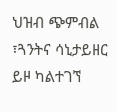ህዝብ ጭምብል ፣ጓንትና ሳኒታይዘር ይዞ ካልተገኘ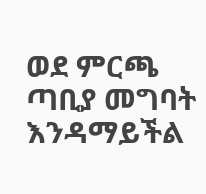ወደ ምርጫ ጣቢያ መግባት እንዳማይችል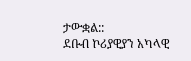ታውቋል::
ደቡብ ኮሪያዊያን አካላዊ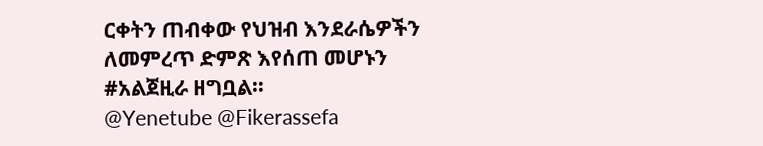ርቀትን ጠብቀው የህዝብ እንደራሴዎችን ለመምረጥ ድምጽ እየሰጠ መሆኑን #አልጀዚራ ዘግቧል።
@Yenetube @Fikerassefa